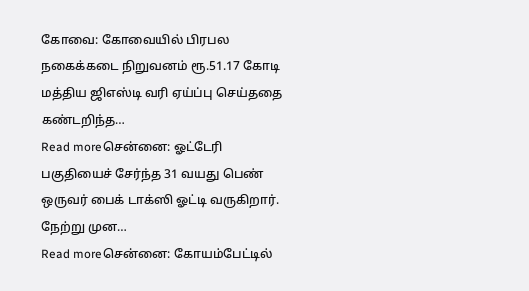கோவை: கோவையில் பிரபல நகைக்கடை நிறுவனம் ரூ.51.17 கோடி மத்திய ஜிஎஸ்டி வரி ஏய்ப்பு செய்ததை கண்டறிந்த…
Read moreசென்னை: ஓட்டேரி பகுதியைச் சேர்ந்த 31 வயது பெண் ஒருவர் பைக் டாக்ஸி ஓட்டி வருகிறார். நேற்று முன…
Read moreசென்னை: கோயம்பேட்டில்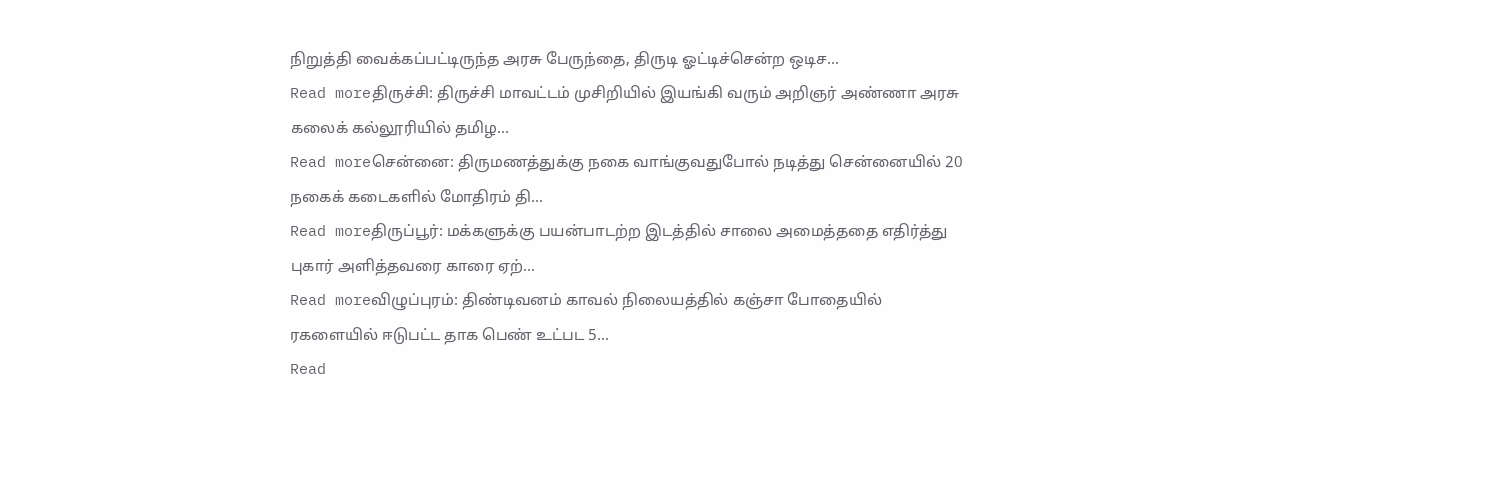நிறுத்தி வைக்கப்பட்டிருந்த அரசு பேருந்தை, திருடி ஓட்டிச்சென்ற ஒடிச…
Read moreதிருச்சி: திருச்சி மாவட்டம் முசிறியில் இயங்கி வரும் அறிஞர் அண்ணா அரசு கலைக் கல்லூரியில் தமிழ…
Read moreசென்னை: திருமணத்துக்கு நகை வாங்குவதுபோல் நடித்து சென்னையில் 20 நகைக் கடைகளில் மோதிரம் தி…
Read moreதிருப்பூர்: மக்களுக்கு பயன்பாடற்ற இடத்தில் சாலை அமைத்ததை எதிர்த்து புகார் அளித்தவரை காரை ஏற்…
Read moreவிழுப்புரம்: திண்டிவனம் காவல் நிலையத்தில் கஞ்சா போதையில் ரகளையில் ஈடுபட்ட தாக பெண் உட்பட 5…
Read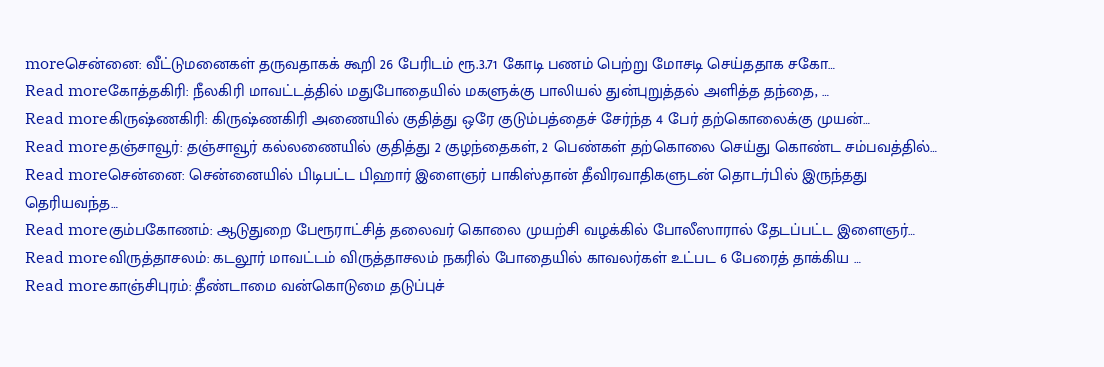moreசென்னை: வீட்டுமனைகள் தருவதாகக் கூறி 26 பேரிடம் ரூ.3.71 கோடி பணம் பெற்று மோசடி செய்ததாக சகோ…
Read moreகோத்தகிரி: நீலகிரி மாவட்டத்தில் மதுபோதையில் மகளுக்கு பாலியல் துன்புறுத்தல் அளித்த தந்தை, …
Read moreகிருஷ்ணகிரி: கிருஷ்ணகிரி அணையில் குதித்து ஒரே குடும்பத்தைச் சேர்ந்த 4 பேர் தற்கொலைக்கு முயன்…
Read moreதஞ்சாவூர்: தஞ்சாவூர் கல்லணையில் குதித்து 2 குழந்தைகள், 2 பெண்கள் தற்கொலை செய்து கொண்ட சம்பவத்தில்…
Read moreசென்னை: சென்னையில் பிடிபட்ட பிஹார் இளைஞர் பாகிஸ்தான் தீவிரவாதிகளுடன் தொடர்பில் இருந்தது தெரியவந்த…
Read moreகும்பகோணம்: ஆடுதுறை பேரூராட்சித் தலைவர் கொலை முயற்சி வழக்கில் போலீஸாரால் தேடப்பட்ட இளைஞர்…
Read moreவிருத்தாசலம்: கடலூர் மாவட்டம் விருத்தாசலம் நகரில் போதையில் காவலர்கள் உட்பட 6 பேரைத் தாக்கிய …
Read moreகாஞ்சிபுரம்: தீண்டாமை வன்கொடுமை தடுப்புச்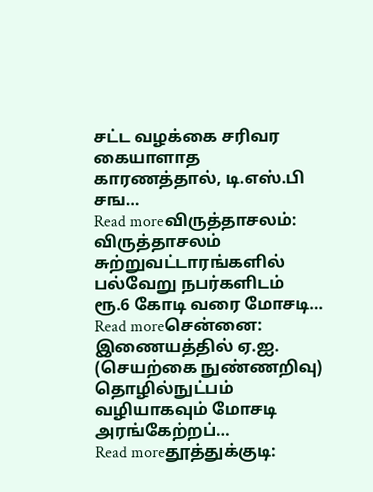சட்ட வழக்கை சரிவர கையாளாத காரணத்தால், டி.எஸ்.பி சங…
Read moreவிருத்தாசலம்: விருத்தாசலம் சுற்றுவட்டாரங்களில் பல்வேறு நபர்களிடம் ரூ.6 கோடி வரை மோசடி…
Read moreசென்னை: இணையத்தில் ஏ.ஐ. (செயற்கை நுண்ணறிவு) தொழில்நுட்பம் வழியாகவும் மோசடி அரங்கேற்றப்…
Read moreதூத்துக்குடி: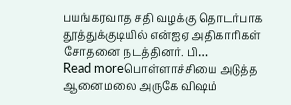பயங்கரவாத சதி வழக்கு தொடர்பாக தூத்துக்குடியில் என்ஐஏ அதிகாரிகள் சோதனை நடத்தினர். பி…
Read moreபொள்ளாச்சியை அடுத்த ஆனைமலை அருகே விஷம்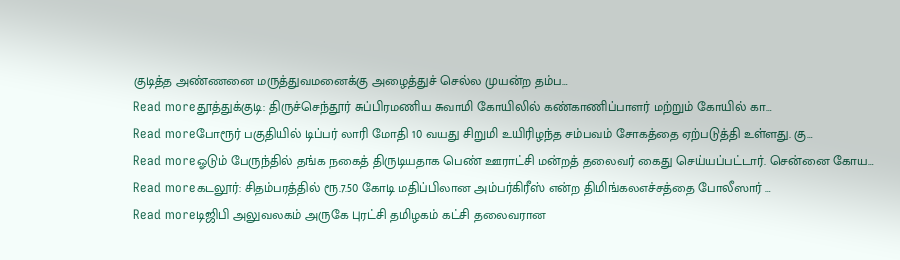குடித்த அண்ணனை மருத்துவமனைக்கு அழைத்துச் செல்ல முயன்ற தம்ப…
Read moreதூத்துக்குடி: திருச்செந்தூர் சுப்பிரமணிய சுவாமி கோயிலில் கண்காணிப்பாளர் மற்றும் கோயில் கா…
Read moreபோரூர் பகுதியில் டிப்பர் லாரி மோதி 10 வயது சிறுமி உயிரிழந்த சம்பவம் சோகத்தை ஏற்படுத்தி உள்ளது. கு…
Read moreஓடும் பேருந்தில் தங்க நகைத் திருடியதாக பெண் ஊராட்சி மன்றத் தலைவர் கைது செய்யப்பட்டார். சென்னை கோய…
Read moreகடலூர்: சிதம்பரத்தில் ரூ.7.50 கோடி மதிப்பிலான அம்பர்கிரீஸ் என்ற திமிங்கலஎச்சத்தை போலீஸார் …
Read moreடிஜிபி அலுவலகம் அருகே புரட்சி தமிழகம் கட்சி தலைவரான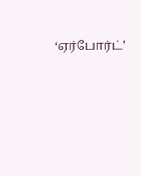‘ஏர்போர்ட்’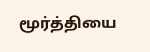மூர்த்தியை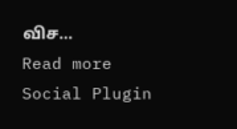விச…
Read more
Social Plugin